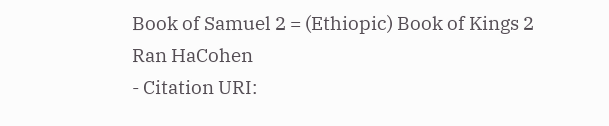Book of Samuel 2 = (Ethiopic) Book of Kings 2
Ran HaCohen
- Citation URI: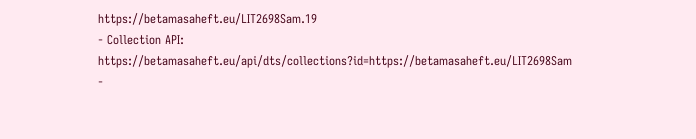https://betamasaheft.eu/LIT2698Sam.19
- Collection API: https://betamasaheft.eu/api/dts/collections?id=https://betamasaheft.eu/LIT2698Sam
-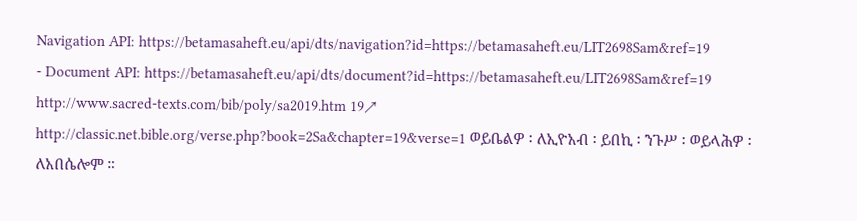Navigation API: https://betamasaheft.eu/api/dts/navigation?id=https://betamasaheft.eu/LIT2698Sam&ref=19
- Document API: https://betamasaheft.eu/api/dts/document?id=https://betamasaheft.eu/LIT2698Sam&ref=19
http://www.sacred-texts.com/bib/poly/sa2019.htm 19↗ http://classic.net.bible.org/verse.php?book=2Sa&chapter=19&verse=1 ወይቤልዎ ፡ ለኢዮአብ ፡ ይበኪ ፡ ንጉሥ ፡ ወይላሕዎ ፡ ለአበሴሎም ።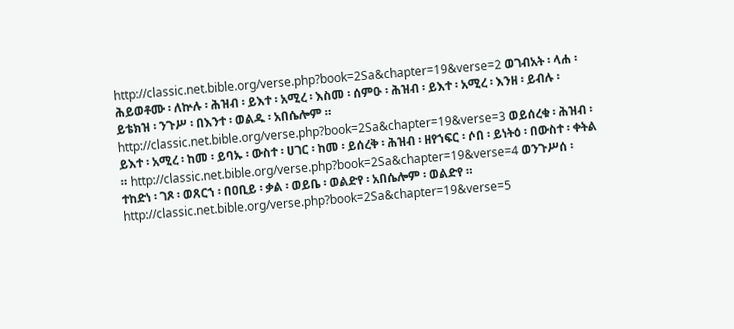http://classic.net.bible.org/verse.php?book=2Sa&chapter=19&verse=2 ወገብአት ፡ ላሐ ፡ ሕይወቶሙ ፡ ለኵሉ ፡ ሕዝብ ፡ ይእተ ፡ አሚረ ፡ እስመ ፡ ሰምዑ ፡ ሕዝብ ፡ ይእተ ፡ አሚረ ፡ እንዘ ፡ ይብሉ ፡ ይቴክዝ ፡ ንጉሥ ፡ በእንተ ፡ ወልዱ ፡ አበሴሎም ። http://classic.net.bible.org/verse.php?book=2Sa&chapter=19&verse=3 ወይሰረቁ ፡ ሕዝብ ፡ ይእተ ፡ አሚረ ፡ ከመ ፡ ይባኡ ፡ ውስተ ፡ ሀገር ፡ ከመ ፡ ይሰረቅ ፡ ሕዝብ ፡ ዘየኀፍር ፡ ሶበ ፡ ይነትዕ ፡ በውስተ ፡ ቀትል ። http://classic.net.bible.org/verse.php?book=2Sa&chapter=19&verse=4 ወንጉሥሰ ፡ ተከድነ ፡ ገጾ ፡ ወጸርኀ ፡ በዐቢይ ፡ ቃል ፡ ወይቤ ፡ ወልድየ ፡ አበሴሎም ፡ ወልድየ ። http://classic.net.bible.org/verse.php?book=2Sa&chapter=19&verse=5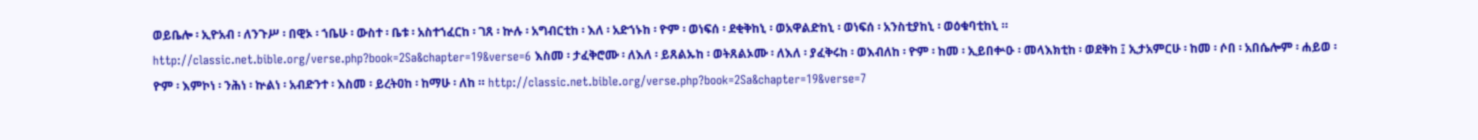ወይቤሎ ፡ ኢዮአብ ፡ ለንጉሥ ፡ በዊኦ ፡ ኀቤሁ ፡ ውስተ ፡ ቤቱ ፡ አስተኀፈርከ ፡ ገጸ ፡ ኵሉ ፡ አግብርቲከ ፡ እለ ፡ አድኀኑከ ፡ ዮም ፡ ወነፍሰ ፡ ደቂቅከኒ ፡ ወአዋልድከኒ ፡ ወነፍሰ ፡ አንስቲያከኒ ፡ ወዕቁባቲከኒ ። http://classic.net.bible.org/verse.php?book=2Sa&chapter=19&verse=6 እስመ ፡ ታፈቅሮሙ ፡ ለእለ ፡ ይጸልኡከ ፡ ወትጸልኦሙ ፡ ለእለ ፡ ያፈቅሩከ ፡ ወእብለከ ፡ ዮም ፡ ከመ ፡ ኢይበቍዑ ፡ መላእክቲከ ፡ ወደቅከ ፤ ኢታአምርሁ ፡ ከመ ፡ ሶበ ፡ አበሴሎም ፡ ሐይወ ፡ ዮም ፡ እምኮነ ፡ ንሕነ ፡ ኵልነ ፡ አብድንተ ፡ እስመ ፡ ይረትዐከ ፡ ከማሁ ፡ ለከ ። http://classic.net.bible.org/verse.php?book=2Sa&chapter=19&verse=7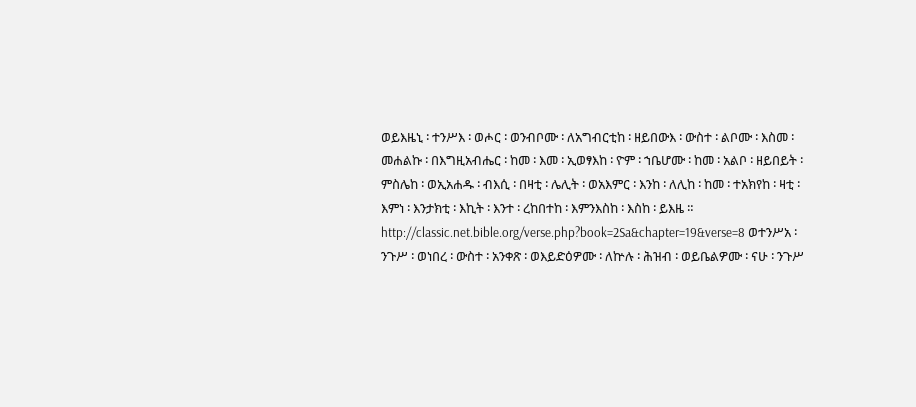ወይእዜኒ ፡ ተንሥእ ፡ ወሖር ፡ ወንብቦሙ ፡ ለአግብርቲከ ፡ ዘይበውእ ፡ ውስተ ፡ ልቦሙ ፡ እስመ ፡ መሐልኩ ፡ በእግዚአብሔር ፡ ከመ ፡ እመ ፡ ኢወፃእከ ፡ ዮም ፡ ኀቤሆሙ ፡ ከመ ፡ አልቦ ፡ ዘይበይት ፡ ምስሌከ ፡ ወኢአሐዱ ፡ ብእሲ ፡ በዛቲ ፡ ሌሊት ፡ ወአእምር ፡ እንከ ፡ ለሊከ ፡ ከመ ፡ ተአክየከ ፡ ዛቲ ፡ እምነ ፡ እንታክቲ ፡ እኪት ፡ እንተ ፡ ረከበተከ ፡ እምንእስከ ፡ እስከ ፡ ይእዜ ። http://classic.net.bible.org/verse.php?book=2Sa&chapter=19&verse=8 ወተንሥአ ፡ ንጉሥ ፡ ወነበረ ፡ ውስተ ፡ አንቀጽ ፡ ወእይድዕዎሙ ፡ ለኵሉ ፡ ሕዝብ ፡ ወይቤልዎሙ ፡ ናሁ ፡ ንጉሥ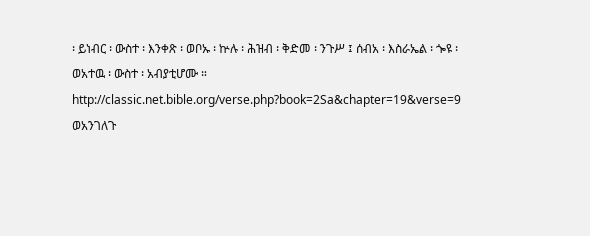፡ ይነብር ፡ ውስተ ፡ እንቀጽ ፡ ወቦኡ ፡ ኵሉ ፡ ሕዝብ ፡ ቅድመ ፡ ንጉሥ ፤ ሰብአ ፡ እስራኤል ፡ ጐዩ ፡ ወአተዉ ፡ ውስተ ፡ አብያቲሆሙ ። http://classic.net.bible.org/verse.php?book=2Sa&chapter=19&verse=9 ወአንገለጉ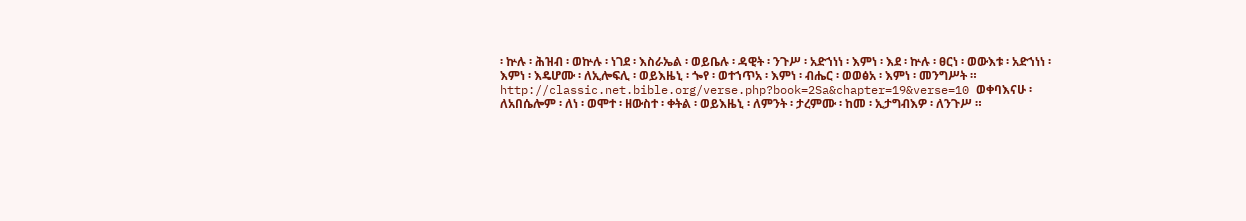፡ ኵሉ ፡ ሕዝብ ፡ ወኵሉ ፡ ነገደ ፡ እስራኤል ፡ ወይቤሉ ፡ ዳዊት ፡ ንጉሥ ፡ አድኀነነ ፡ እምነ ፡ እደ ፡ ኵሉ ፡ ፀርነ ፡ ወውእቱ ፡ አድኀነነ ፡ እምነ ፡ እዴሆሙ ፡ ለኢሎፍሊ ፡ ወይእዜኒ ፡ ጐየ ፡ ወተኀጥአ ፡ እምነ ፡ ብሔር ፡ ወወፅአ ፡ እምነ ፡ መንግሥት ። http://classic.net.bible.org/verse.php?book=2Sa&chapter=19&verse=10 ወቀባእናሁ ፡ ለአበሴሎም ፡ ለነ ፡ ወሞተ ፡ ዘውስተ ፡ ቀትል ፡ ወይእዜኒ ፡ ለምንት ፡ ታረምሙ ፡ ከመ ፡ ኢታግብእዎ ፡ ለንጉሥ ።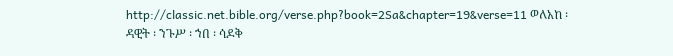http://classic.net.bible.org/verse.php?book=2Sa&chapter=19&verse=11 ወለአከ ፡ ዳዊት ፡ ንጉሥ ፡ ኀበ ፡ ሳዶቅ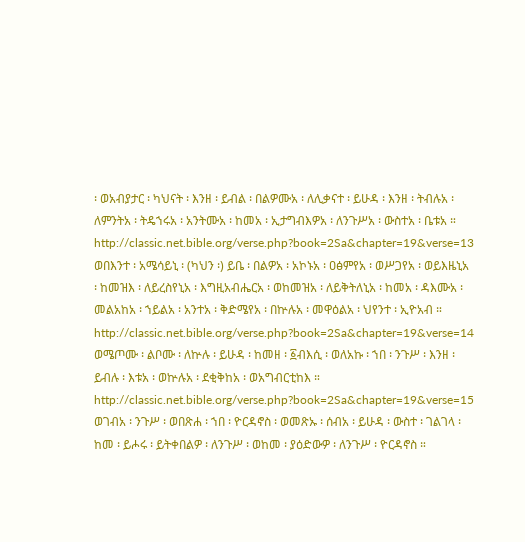፡ ወአብያታር ፡ ካህናት ፡ እንዘ ፡ ይብል ፡ በልዎሙአ ፡ ለሊቃናተ ፡ ይሁዳ ፡ እንዘ ፡ ትብሉአ ፡ ለምንትአ ፡ ትዴኀሩአ ፡ አንትሙአ ፡ ከመአ ፡ ኢታግብእዎአ ፡ ለንጉሥአ ፡ ውስተአ ፡ ቤቱአ ። http://classic.net.bible.org/verse.php?book=2Sa&chapter=19&verse=13 ወበእንተ ፡ አሜሳይኒ ፡ (ካህን ፡) ይቤ ፡ በልዎአ ፡ አኮኑአ ፡ ዐፅምየአ ፡ ወሥጋየአ ፡ ወይእዜኒአ ፡ ከመዝእ ፡ ለይረስየኒአ ፡ እግዚአብሔርአ ፡ ወከመዝአ ፡ ለይቅትለኒአ ፡ ከመአ ፡ ዳእሙአ ፡ መልአከአ ፡ ኀይልአ ፡ አንተአ ፡ ቅድሜየአ ፡ በኵሉአ ፡ መዋዕልአ ፡ ህየንተ ፡ ኢዮአብ ። http://classic.net.bible.org/verse.php?book=2Sa&chapter=19&verse=14 ወሜጦሙ ፡ ልቦሙ ፡ ለኵሉ ፡ ይሁዳ ፡ ከመዘ ፡ ፩ብእሲ ፡ ወለአኩ ፡ ኀበ ፡ ንጉሥ ፡ እንዘ ፡ ይብሉ ፡ እቱአ ፡ ወኵሉአ ፡ ደቂቅከአ ፡ ወአግብርቲከእ ። http://classic.net.bible.org/verse.php?book=2Sa&chapter=19&verse=15 ወገብአ ፡ ንጉሥ ፡ ወበጽሐ ፡ ኀበ ፡ ዮርዳኖስ ፡ ወመጽኡ ፡ ሰብአ ፡ ይሁዳ ፡ ውስተ ፡ ገልገላ ፡ ከመ ፡ ይሖሩ ፡ ይትቀበልዎ ፡ ለንጉሥ ፡ ወከመ ፡ ያዕድውዎ ፡ ለንጉሥ ፡ ዮርዳኖስ ።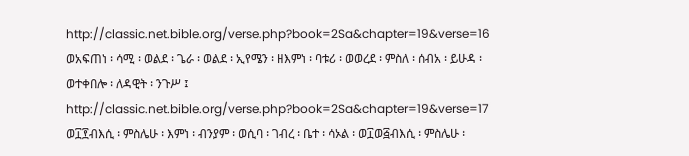http://classic.net.bible.org/verse.php?book=2Sa&chapter=19&verse=16 ወአፍጠነ ፡ ሳሚ ፡ ወልደ ፡ ጌራ ፡ ወልደ ፡ ኢየሜን ፡ ዘእምነ ፡ ባቱሪ ፡ ወወረደ ፡ ምስለ ፡ ሰብአ ፡ ይሁዳ ፡ ወተቀበሎ ፡ ለዳዊት ፡ ንጉሥ ፤ http://classic.net.bible.org/verse.php?book=2Sa&chapter=19&verse=17 ወ፲፻ብእሲ ፡ ምስሌሁ ፡ እምነ ፡ ብንያም ፡ ወሲባ ፡ ገብረ ፡ ቤተ ፡ ሳኦል ፡ ወ፲ወ፭ብእሲ ፡ ምስሌሁ ፡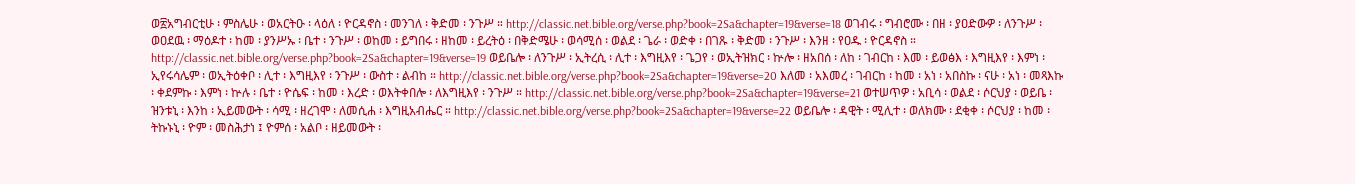ወ፳አግብርቲሁ ፡ ምስሌሁ ፡ ወአርትዑ ፡ ላዕለ ፡ ዮርዳኖስ ፡ መንገለ ፡ ቅድመ ፡ ንጉሥ ። http://classic.net.bible.org/verse.php?book=2Sa&chapter=19&verse=18 ወገብሩ ፡ ግብሮሙ ፡ በዘ ፡ ያዐድውዎ ፡ ለንጉሥ ፡ ወዐደዉ ፡ ማዕዶተ ፡ ከመ ፡ ያንሥኡ ፡ ቤተ ፡ ንጉሥ ፡ ወከመ ፡ ይግበሩ ፡ ዘከመ ፡ ይረትዕ ፡ በቅድሜሁ ፡ ወሳሚሰ ፡ ወልደ ፡ ጌራ ፡ ወድቀ ፡ በገጹ ፡ ቅድመ ፡ ንጉሥ ፡ እንዘ ፡ የዐዱ ፡ ዮርዳኖስ ። http://classic.net.bible.org/verse.php?book=2Sa&chapter=19&verse=19 ወይቤሎ ፡ ለንጉሥ ፡ ኢትረሲ ፡ ሊተ ፡ እግዚእየ ፡ ጌጋየ ፡ ወኢትዝክር ፡ ኵሎ ፡ ዘአበሰ ፡ ለከ ፡ ገብርከ ፡ እመ ፡ ይወፅእ ፡ እግዚእየ ፡ እምነ ፡ ኢየሩሳሌም ፡ ወኢትዕቀቦ ፡ ሊተ ፡ እግዚእየ ፡ ንጉሥ ፡ ውስተ ፡ ልብከ ። http://classic.net.bible.org/verse.php?book=2Sa&chapter=19&verse=20 እለመ ፡ አእመረ ፡ ገብርከ ፡ ከመ ፡ አነ ፡ አበስኩ ፡ ናሁ ፡ አነ ፡ መጻእኩ ፡ ቀደምኩ ፡ እምነ ፡ ኵሉ ፡ ቤተ ፡ ዮሴፍ ፡ ከመ ፡ እረድ ፡ ወእትቀበሎ ፡ ለእግዚእየ ፡ ንጉሥ ። http://classic.net.bible.org/verse.php?book=2Sa&chapter=19&verse=21 ወተሠጥዎ ፡ አቢሳ ፡ ወልደ ፡ ሶርህያ ፡ ወይቤ ፡ ዝንቱኒ ፡ እንከ ፡ ኢይመውት ፡ ሳሚ ፡ ዘረገሞ ፡ ለመሲሐ ፡ እግዚአብሔር ። http://classic.net.bible.org/verse.php?book=2Sa&chapter=19&verse=22 ወይቤሎ ፡ ዳዊት ፡ ሚሊተ ፡ ወለክሙ ፡ ደቂቀ ፡ ሶርህያ ፡ ከመ ፡ ትኩኑኒ ፡ ዮም ፡ መስሕታነ ፤ ዮምሰ ፡ አልቦ ፡ ዘይመውት ፡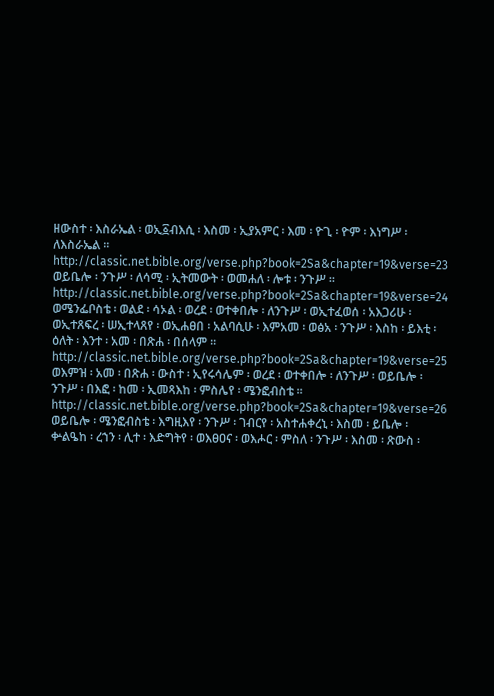ዘውስተ ፡ እስራኤል ፡ ወኢ፩ብእሲ ፡ እስመ ፡ ኢያአምር ፡ እመ ፡ ዮጊ ፡ ዮም ፡ እነግሥ ፡ ለእስራኤል ። http://classic.net.bible.org/verse.php?book=2Sa&chapter=19&verse=23 ወይቤሎ ፡ ንጉሥ ፡ ለሳሚ ፡ ኢትመውት ፡ ወመሐለ ፡ ሎቱ ፡ ንጉሥ ። http://classic.net.bible.org/verse.php?book=2Sa&chapter=19&verse=24 ወሜንፌቦስቴ ፡ ወልደ ፡ ሳኦል ፡ ወረደ ፡ ወተቀበሎ ፡ ለንጉሥ ፡ ወኢተፈወሰ ፡ አእጋሪሁ ፡ ወኢተጸፍረ ፡ ሠኢተላጸየ ፡ ወኢሐፀበ ፡ አልባሲሁ ፡ እምአመ ፡ ወፅአ ፡ ንጉሥ ፡ እስከ ፡ ይእቲ ፡ ዕለት ፡ እንተ ፡ አመ ፡ በጽሐ ፡ በሰላም ። http://classic.net.bible.org/verse.php?book=2Sa&chapter=19&verse=25 ወእምዝ ፡ አመ ፡ በጽሐ ፡ ውስተ ፡ ኢየሩሳሌም ፡ ወረደ ፡ ወተቀበሎ ፡ ለንጉሥ ፡ ወይቤሎ ፡ ንጉሥ ፡ በእፎ ፡ ከመ ፡ ኢመጻእከ ፡ ምስሌየ ፡ ሜንፎብስቴ ። http://classic.net.bible.org/verse.php?book=2Sa&chapter=19&verse=26 ወይቤሎ ፡ ሜንፎብስቴ ፡ እግዚእየ ፡ ንጉሥ ፡ ገብርየ ፡ አስተሐቀረኒ ፡ እስመ ፡ ይቤሎ ፡ ቍልዔከ ፡ ረኀን ፡ ሊተ ፡ እድግትየ ፡ ወእፀዐና ፡ ወእሖር ፡ ምስለ ፡ ንጉሥ ፡ እስመ ፡ ጽውስ ፡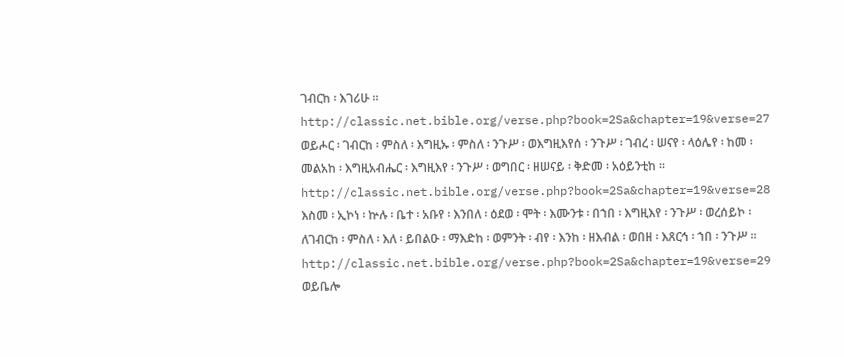ገብርከ ፡ እገሪሁ ። http://classic.net.bible.org/verse.php?book=2Sa&chapter=19&verse=27 ወይሖር ፡ ገብርከ ፡ ምስለ ፡ እግዚኡ ፡ ምስለ ፡ ንጉሥ ፡ ወእግዚእየሰ ፡ ንጉሥ ፡ ገብረ ፡ ሠናየ ፡ ላዕሌየ ፡ ከመ ፡ መልአከ ፡ እግዚአብሔር ፡ እግዚእየ ፡ ንጉሥ ፡ ወግበር ፡ ዘሠናይ ፡ ቅድመ ፡ አዕይንቲከ ። http://classic.net.bible.org/verse.php?book=2Sa&chapter=19&verse=28 እስመ ፡ ኢኮነ ፡ ኵሉ ፡ ቤተ ፡ አቡየ ፡ እንበለ ፡ ዕደወ ፡ ሞት ፡ እሙንቱ ፡ በኀበ ፡ እግዚእየ ፡ ንጉሥ ፡ ወረሰይኮ ፡ ለገብርከ ፡ ምስለ ፡ እለ ፡ ይበልዑ ፡ ማእድከ ፡ ወምንት ፡ ብየ ፡ እንከ ፡ ዘእብል ፡ ወበዘ ፡ እጸርኅ ፡ ኀበ ፡ ንጉሥ ። http://classic.net.bible.org/verse.php?book=2Sa&chapter=19&verse=29 ወይቤሎ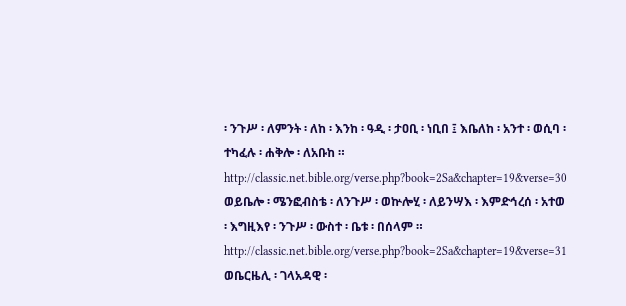፡ ንጉሥ ፡ ለምንት ፡ ለከ ፡ እንከ ፡ ዓዲ ፡ ታዐቢ ፡ ነቢበ ፤ እቤለከ ፡ አንተ ፡ ወሲባ ፡ ተካፈሉ ፡ ሐቅሎ ፡ ለአቡከ ። http://classic.net.bible.org/verse.php?book=2Sa&chapter=19&verse=30 ወይቤሎ ፡ ሜንፎብስቴ ፡ ለንጉሥ ፡ ወኵሎሂ ፡ ለይንሣእ ፡ እምድኅረሰ ፡ አተወ ፡ እግዚእየ ፡ ንጉሥ ፡ ውስተ ፡ ቤቱ ፡ በሰላም ። http://classic.net.bible.org/verse.php?book=2Sa&chapter=19&verse=31 ወቤርዜሊ ፡ ገላአዳዊ ፡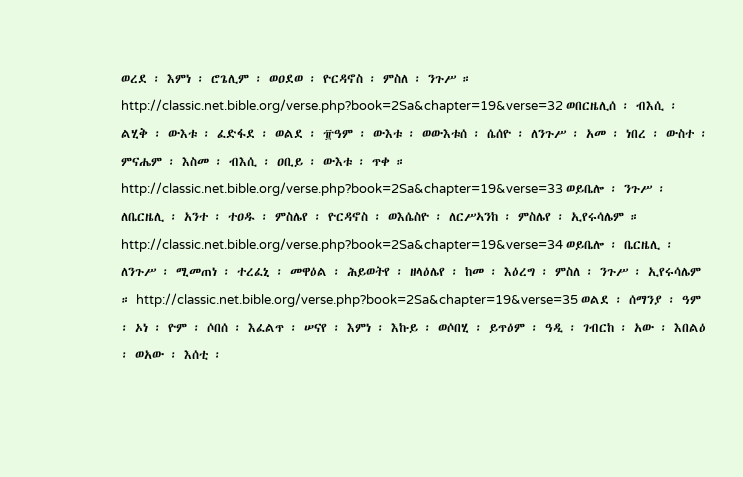ወረደ ፡ እምነ ፡ ሮጌሊም ፡ ወዐደወ ፡ ዮርዳኖስ ፡ ምስለ ፡ ንጉሥ ። http://classic.net.bible.org/verse.php?book=2Sa&chapter=19&verse=32 ወበርዜሊሰ ፡ ብእሲ ፡ ልሂቅ ፡ ውእቱ ፡ ፈድፋደ ፡ ወልደ ፡ ፹ዓም ፡ ውእቱ ፡ ወውእቱሰ ፡ ሴሰዮ ፡ ለንጉሥ ፡ አመ ፡ ነበረ ፡ ውስተ ፡ ምናሔም ፡ እስመ ፡ ብእሲ ፡ ዐቢይ ፡ ውእቱ ፡ ጥቀ ። http://classic.net.bible.org/verse.php?book=2Sa&chapter=19&verse=33 ወይቤሎ ፡ ንጉሥ ፡ ለቤርዜሊ ፡ አንተ ፡ ተዐዱ ፡ ምስሌየ ፡ ዮርዳኖስ ፡ ወእሴስዮ ፡ ለርሥኣንከ ፡ ምስሌየ ፡ ኢየሩሳሌም ። http://classic.net.bible.org/verse.php?book=2Sa&chapter=19&verse=34 ወይቤሎ ፡ ቤርዜሊ ፡ ለንጉሥ ፡ ሚመጠነ ፡ ተረፈኒ ፡ መዋዕል ፡ ሕይወትየ ፡ ዘላዕሌየ ፡ ከመ ፡ እዕረግ ፡ ምስለ ፡ ንጉሥ ፡ ኢየሩሳሌም ። http://classic.net.bible.org/verse.php?book=2Sa&chapter=19&verse=35 ወልደ ፡ ሰማንያ ፡ ዓም ፡ ኦነ ፡ ዮም ፡ ሶበሰ ፡ እፈልጥ ፡ ሠናየ ፡ እምነ ፡ እኩይ ፡ ወሶበሂ ፡ ይጥዕም ፡ ዓዲ ፡ ገብርከ ፡ አው ፡ እበልዕ ፡ ወአው ፡ እሰቲ ፡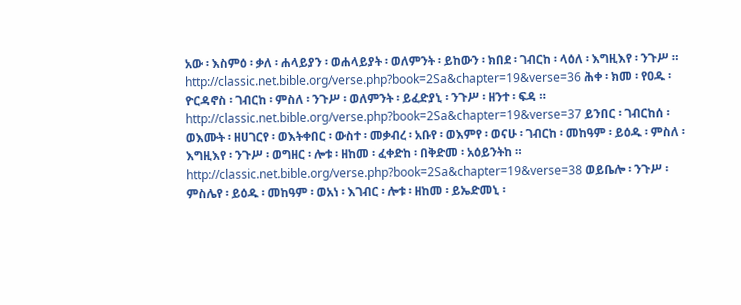አው ፡ እስምዕ ፡ ቃለ ፡ ሐላይያን ፡ ወሐላይያት ፡ ወለምንት ፡ ይከውን ፡ ክበደ ፡ ገብርከ ፡ ላዕለ ፡ እግዚእየ ፡ ንጉሥ ። http://classic.net.bible.org/verse.php?book=2Sa&chapter=19&verse=36 ሕቀ ፡ ክመ ፡ የዐዱ ፡ ዮርዳኖስ ፡ ገብርከ ፡ ምስለ ፡ ንጉሥ ፡ ወለምንት ፡ ይፈድያኒ ፡ ንጉሥ ፡ ዘንተ ፡ ፍዳ ። http://classic.net.bible.org/verse.php?book=2Sa&chapter=19&verse=37 ይንበር ፡ ገብርከሰ ፡ ወእሙት ፡ ዘሀገርየ ፡ ወእትቀበር ፡ ውስተ ፡ መቃብረ ፡ አቡየ ፡ ወእምየ ፡ ወናሁ ፡ ገብርከ ፡ መከዓም ፡ ይዕዱ ፡ ምስለ ፡ እግዚእየ ፡ ንጉሥ ፡ ወግዘር ፡ ሎቱ ፡ ዘከመ ፡ ፈቀድከ ፡ በቅድመ ፡ አዕይንትከ ። http://classic.net.bible.org/verse.php?book=2Sa&chapter=19&verse=38 ወይቤሎ ፡ ንጉሥ ፡ ምስሌየ ፡ ይዕዱ ፡ መከዓም ፡ ወአነ ፡ እገብር ፡ ሎቱ ፡ ዘከመ ፡ ይኤድመኒ ፡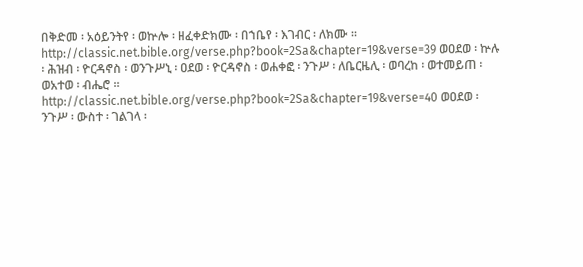በቅድመ ፡ አዕይንትየ ፡ ወኵሎ ፡ ዘፈቀድክሙ ፡ በኀቤየ ፡ እገብር ፡ ለክሙ ። http://classic.net.bible.org/verse.php?book=2Sa&chapter=19&verse=39 ወዐደወ ፡ ኵሉ ፡ ሕዝብ ፡ ዮርዳኖስ ፡ ወንጉሥኒ ፡ ዐደወ ፡ ዮርዳኖስ ፡ ወሐቀፎ ፡ ንጉሥ ፡ ለቤርዜሊ ፡ ወባረከ ፡ ወተመይጠ ፡ ወአተወ ፡ ብሔሮ ። http://classic.net.bible.org/verse.php?book=2Sa&chapter=19&verse=40 ወዐደወ ፡ ንጉሥ ፡ ውስተ ፡ ገልገላ ፡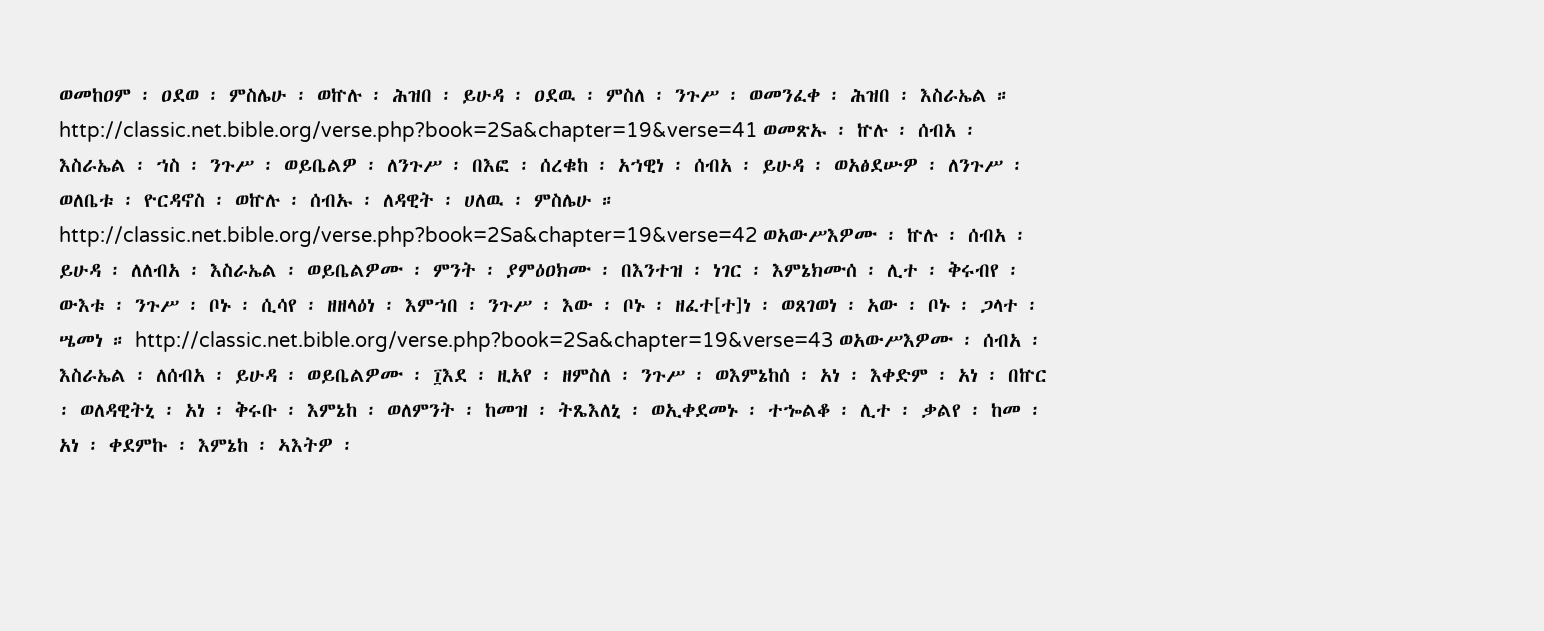ወመከዐም ፡ ዐደወ ፡ ምስሌሁ ፡ ወኵሉ ፡ ሕዝበ ፡ ይሁዳ ፡ ዐደዉ ፡ ምስለ ፡ ንጉሥ ፡ ወመንፈቀ ፡ ሕዝበ ፡ እስራኤል ። http://classic.net.bible.org/verse.php?book=2Sa&chapter=19&verse=41 ወመጽኡ ፡ ኵሉ ፡ ሰብአ ፡ እስራኤል ፡ ኀስ ፡ ንጉሥ ፡ ወይቤልዎ ፡ ለንጉሥ ፡ በእፎ ፡ ሰረቁከ ፡ አኀዊነ ፡ ሰብአ ፡ ይሁዳ ፡ ወአፅደሡዎ ፡ ለንጉሥ ፡ ወለቤቱ ፡ ዮርዳኖስ ፡ ወኵሉ ፡ ሰብኡ ፡ ለዳዊት ፡ ሀለዉ ፡ ምስሌሁ ። http://classic.net.bible.org/verse.php?book=2Sa&chapter=19&verse=42 ወአውሥእዎሙ ፡ ኵሉ ፡ ሰብአ ፡ ይሁዳ ፡ ለለብአ ፡ እስራኤል ፡ ወይቤልዎሙ ፡ ምንት ፡ ያምዕዐክሙ ፡ በእንተዝ ፡ ነገር ፡ እምኔክሙሰ ፡ ሊተ ፡ ቅሩብየ ፡ ውእቱ ፡ ንጉሥ ፡ ቦኑ ፡ ሲሳየ ፡ ዘዘላዕነ ፡ እምኀበ ፡ ንጉሥ ፡ እው ፡ ቦኑ ፡ ዘፈተ[ተ]ነ ፡ ወጸገወነ ፡ አው ፡ ቦኑ ፡ ጋላተ ፡ ሤመነ ። http://classic.net.bible.org/verse.php?book=2Sa&chapter=19&verse=43 ወአውሥእዎሙ ፡ ሰብአ ፡ እስራኤል ፡ ለሰብአ ፡ ይሁዳ ፡ ወይቤልዎሙ ፡ ፲እደ ፡ ዚአየ ፡ ዘምስለ ፡ ንጉሥ ፡ ወእምኔከሰ ፡ አነ ፡ እቀድም ፡ አነ ፡ በኵር ፡ ወለዳዊትኒ ፡ አነ ፡ ቅሩቡ ፡ እምኔከ ፡ ወለምንት ፡ ከመዝ ፡ ትጼእለኒ ፡ ወኢቀደመኑ ፡ ተኈልቆ ፡ ሊተ ፡ ቃልየ ፡ ከመ ፡ አነ ፡ ቀደምኩ ፡ እምኔከ ፡ ኣእትዎ ፡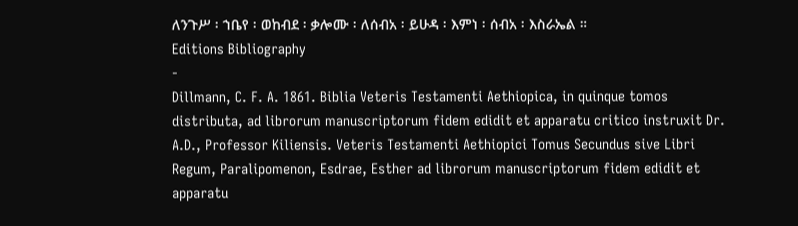ለንጉሥ ፡ ኀቤየ ፡ ወከብደ ፡ ቃሎሙ ፡ ለሰብአ ፡ ይሁዳ ፡ እምነ ፡ ሰብአ ፡ እስራኤል ።
Editions Bibliography
-
Dillmann, C. F. A. 1861. Biblia Veteris Testamenti Aethiopica, in quinque tomos distributa, ad librorum manuscriptorum fidem edidit et apparatu critico instruxit Dr. A.D., Professor Kiliensis. Veteris Testamenti Aethiopici Tomus Secundus sive Libri Regum, Paralipomenon, Esdrae, Esther ad librorum manuscriptorum fidem edidit et apparatu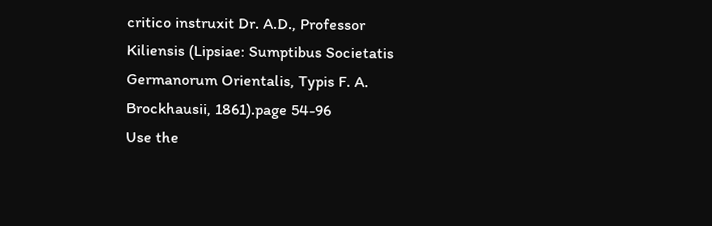critico instruxit Dr. A.D., Professor Kiliensis (Lipsiae: Sumptibus Societatis Germanorum Orientalis, Typis F. A. Brockhausii, 1861).page 54-96
Use the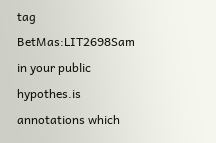tag BetMas:LIT2698Sam in your public hypothes.is annotations which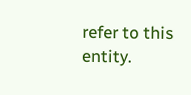refer to this entity.